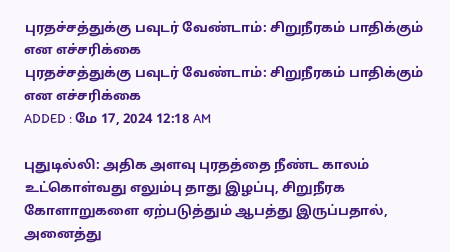புரதச்சத்துக்கு பவுடர் வேண்டாம்: சிறுநீரகம் பாதிக்கும் என எச்சரிக்கை
புரதச்சத்துக்கு பவுடர் வேண்டாம்: சிறுநீரகம் பாதிக்கும் என எச்சரிக்கை
ADDED : மே 17, 2024 12:18 AM

புதுடில்லி: அதிக அளவு புரதத்தை நீண்ட காலம் உட்கொள்வது எலும்பு தாது இழப்பு, சிறுநீரக கோளாறுகளை ஏற்படுத்தும் ஆபத்து இருப்பதால், அனைத்து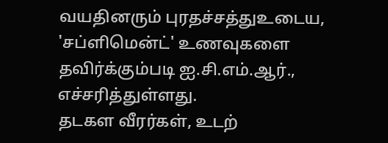வயதினரும் புரதச்சத்துஉடைய, 'சப்ளிமென்ட்' உணவுகளை தவிர்க்கும்படி ஐ.சி.எம்.ஆர்., எச்சரித்துள்ளது.
தடகள வீரர்கள், உடற்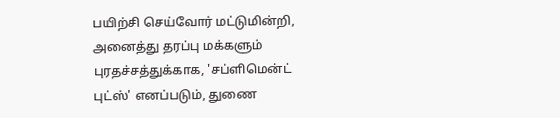பயிற்சி செய்வோர் மட்டுமின்றி, அனைத்து தரப்பு மக்களும் புரதச்சத்துக்காக, 'சப்ளிமென்ட் புட்ஸ்' எனப்படும், துணை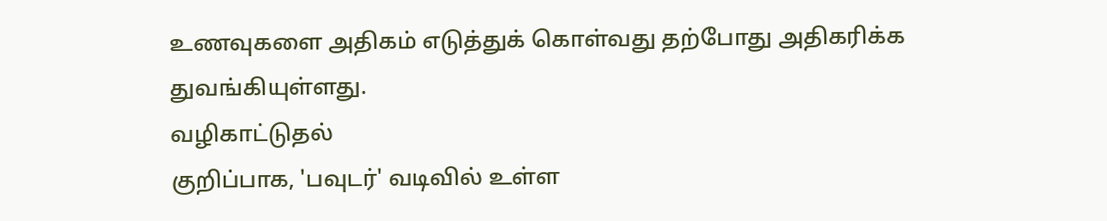உணவுகளை அதிகம் எடுத்துக் கொள்வது தற்போது அதிகரிக்க துவங்கியுள்ளது.
வழிகாட்டுதல்
குறிப்பாக, 'பவுடர்' வடிவில் உள்ள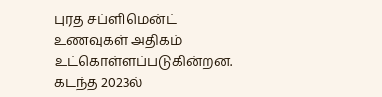புரத சப்ளிமென்ட் உணவுகள் அதிகம் உட்கொள்ளப்படுகின்றன. கடந்த 2023ல்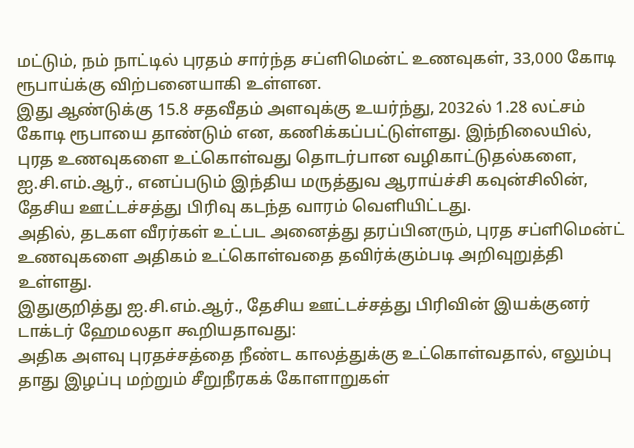மட்டும், நம் நாட்டில் புரதம் சார்ந்த சப்ளிமென்ட் உணவுகள், 33,000 கோடி ரூபாய்க்கு விற்பனையாகி உள்ளன.
இது ஆண்டுக்கு 15.8 சதவீதம் அளவுக்கு உயர்ந்து, 2032ல் 1.28 லட்சம் கோடி ரூபாயை தாண்டும் என, கணிக்கப்பட்டுள்ளது. இந்நிலையில், புரத உணவுகளை உட்கொள்வது தொடர்பான வழிகாட்டுதல்களை, ஐ.சி.எம்.ஆர்., எனப்படும் இந்திய மருத்துவ ஆராய்ச்சி கவுன்சிலின், தேசிய ஊட்டச்சத்து பிரிவு கடந்த வாரம் வெளியிட்டது.
அதில், தடகள வீரர்கள் உட்பட அனைத்து தரப்பினரும், புரத சப்ளிமென்ட் உணவுகளை அதிகம் உட்கொள்வதை தவிர்க்கும்படி அறிவுறுத்தி உள்ளது.
இதுகுறித்து ஐ.சி.எம்.ஆர்., தேசிய ஊட்டச்சத்து பிரிவின் இயக்குனர் டாக்டர் ஹேமலதா கூறியதாவது:
அதிக அளவு புரதச்சத்தை நீண்ட காலத்துக்கு உட்கொள்வதால், எலும்பு தாது இழப்பு மற்றும் சீறுநீரகக் கோளாறுகள்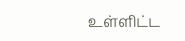உள்ளிட்ட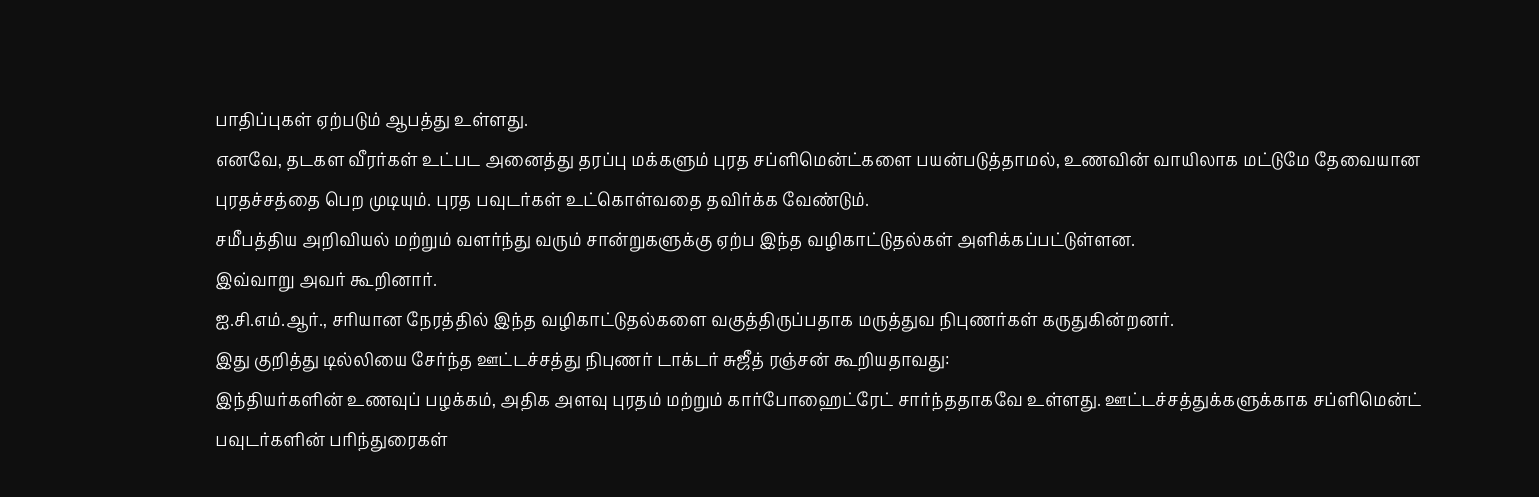பாதிப்புகள் ஏற்படும் ஆபத்து உள்ளது.
எனவே, தடகள வீரர்கள் உட்பட அனைத்து தரப்பு மக்களும் புரத சப்ளிமென்ட்களை பயன்படுத்தாமல், உணவின் வாயிலாக மட்டுமே தேவையான புரதச்சத்தை பெற முடியும். புரத பவுடர்கள் உட்கொள்வதை தவிர்க்க வேண்டும்.
சமீபத்திய அறிவியல் மற்றும் வளர்ந்து வரும் சான்றுகளுக்கு ஏற்ப இந்த வழிகாட்டுதல்கள் அளிக்கப்பட்டுள்ளன.
இவ்வாறு அவர் கூறினார்.
ஐ.சி.எம்.ஆர்., சரியான நேரத்தில் இந்த வழிகாட்டுதல்களை வகுத்திருப்பதாக மருத்துவ நிபுணர்கள் கருதுகின்றனர்.
இது குறித்து டில்லியை சேர்ந்த ஊட்டச்சத்து நிபுணர் டாக்டர் சுஜீத் ரஞ்சன் கூறியதாவது:
இந்தியர்களின் உணவுப் பழக்கம், அதிக அளவு புரதம் மற்றும் கார்போஹைட்ரேட் சார்ந்ததாகவே உள்ளது. ஊட்டச்சத்துக்களுக்காக சப்ளிமென்ட் பவுடர்களின் பரிந்துரைகள்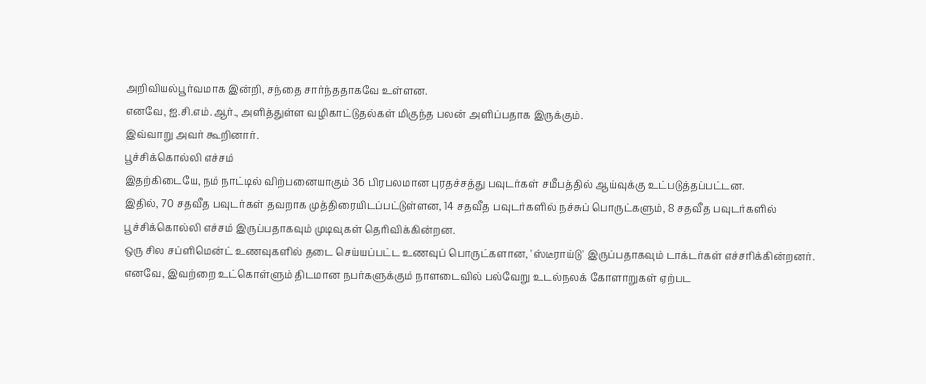அறிவியல்பூர்வமாக இன்றி, சந்தை சார்ந்ததாகவே உள்ளன.
எனவே, ஐ.சி.எம்.ஆர்., அளித்துள்ள வழிகாட்டுதல்கள் மிகுந்த பலன் அளிப்பதாக இருக்கும்.
இவ்வாறு அவர் கூறினார்.
பூச்சிக்கொல்லி எச்சம்
இதற்கிடையே, நம் நாட்டில் விற்பனையாகும் 36 பிரபலமான புரதச்சத்து பவுடர்கள் சமீபத்தில் ஆய்வுக்கு உட்படுத்தப்பட்டன.
இதில், 70 சதவீத பவுடர்கள் தவறாக முத்திரையிடப்பட்டுள்ளன, 14 சதவீத பவுடர்களில் நச்சுப் பொருட்களும், 8 சதவீத பவுடர்களில் பூச்சிக்கொல்லி எச்சம் இருப்பதாகவும் முடிவுகள் தெரிவிக்கின்றன.
ஒரு சில சப்ளிமென்ட் உணவுகளில் தடை செய்யப்பட்ட உணவுப் பொருட்களான, 'ஸ்டீராய்டு' இருப்பதாகவும் டாக்டர்கள் எச்சரிக்கின்றனர். எனவே, இவற்றை உட்கொள்ளும் திடமான நபர்களுக்கும் நாளடைவில் பல்வேறு உடல்நலக் கோளாறுகள் ஏற்பட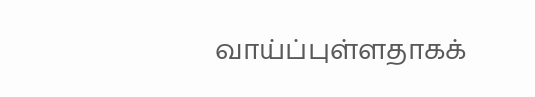வாய்ப்புள்ளதாகக்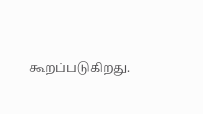கூறப்படுகிறது.